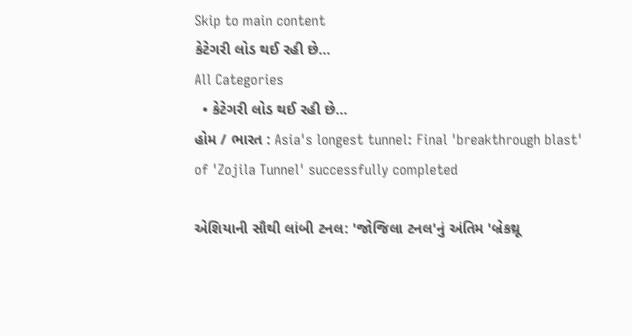Skip to main content
કેટેગરી લોડ થઈ રહી છે...
All Categories
  • કેટેગરી લોડ થઈ રહી છે...
હોમ / ભારત : Asia's longest tunnel: Final 'breakthrough blast' of 'Zojila Tunnel' successfully completed

એશિયાની સૌથી લાંબી ટનલ: 'જોજિલા ટનલ'નું અંતિમ 'બ્રેકથ્રૂ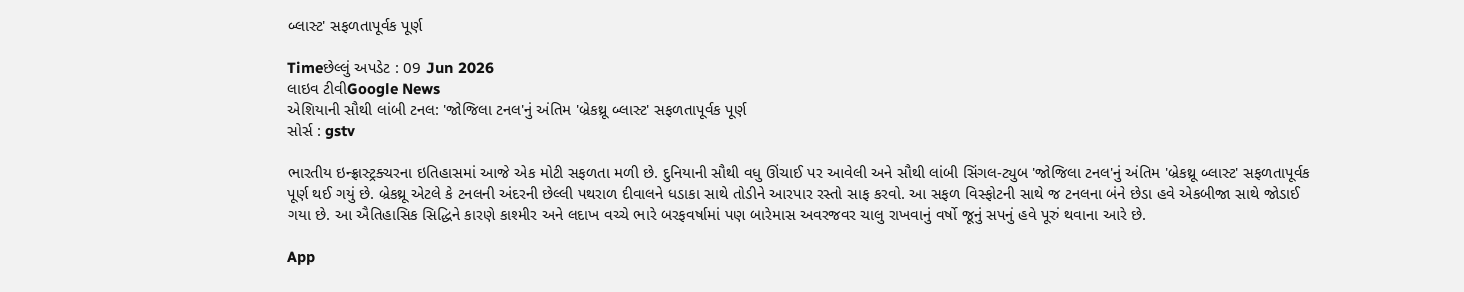બ્લાસ્ટ' સફળતાપૂર્વક પૂર્ણ

Timeછેલ્લું અપડેટ : 09 Jun 2026
લાઇવ ટીવીGoogle News
એશિયાની સૌથી લાંબી ટનલ: 'જોજિલા ટનલ'નું અંતિમ 'બ્રેકથ્રૂ બ્લાસ્ટ' સફળતાપૂર્વક પૂર્ણ
સોર્સ : gstv

ભારતીય ઇન્ફ્રાસ્ટ્રક્ચરના ઇતિહાસમાં આજે એક મોટી સફળતા મળી છે. દુનિયાની સૌથી વધુ ઊંચાઈ પર આવેલી અને સૌથી લાંબી સિંગલ-ટ્યુબ 'જોજિલા ટનલ'નું અંતિમ 'બ્રેકથ્રૂ બ્લાસ્ટ' સફળતાપૂર્વક પૂર્ણ થઈ ગયું છે. બ્રેકથ્રૂ એટલે કે ટનલની અંદરની છેલ્લી પથરાળ દીવાલને ધડાકા સાથે તોડીને આરપાર રસ્તો સાફ કરવો. આ સફળ વિસ્ફોટની સાથે જ ટનલના બંને છેડા હવે એકબીજા સાથે જોડાઈ ગયા છે. આ ઐતિહાસિક સિદ્ધિને કારણે કાશ્મીર અને લદાખ વચ્ચે ભારે બરફવર્ષામાં પણ બારેમાસ અવરજવર ચાલુ રાખવાનું વર્ષો જૂનું સપનું હવે પૂરું થવાના આરે છે.

App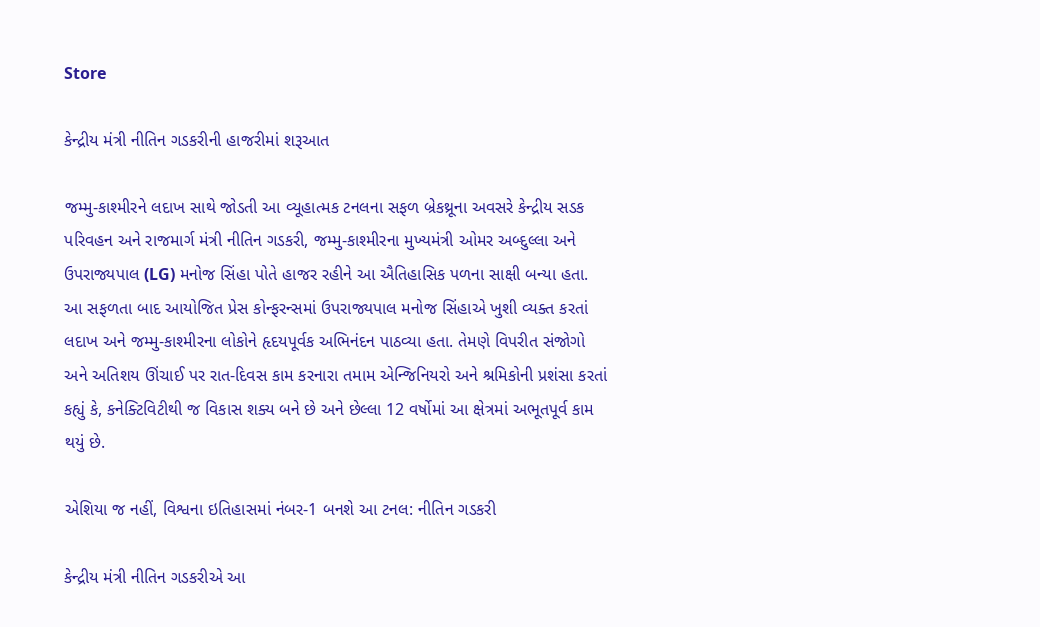Store

કેન્દ્રીય મંત્રી નીતિન ગડકરીની હાજરીમાં શરૂઆત

જમ્મુ-કાશ્મીરને લદાખ સાથે જોડતી આ વ્યૂહાત્મક ટનલના સફળ બ્રેકથ્રૂના અવસરે કેન્દ્રીય સડક પરિવહન અને રાજમાર્ગ મંત્રી નીતિન ગડકરી, જમ્મુ-કાશ્મીરના મુખ્યમંત્રી ઓમર અબ્દુલ્લા અને ઉપરાજ્યપાલ (LG) મનોજ સિંહા પોતે હાજર રહીને આ ઐતિહાસિક પળના સાક્ષી બન્યા હતા. આ સફળતા બાદ આયોજિત પ્રેસ કોન્ફરન્સમાં ઉપરાજ્યપાલ મનોજ સિંહાએ ખુશી વ્યક્ત કરતાં લદાખ અને જમ્મુ-કાશ્મીરના લોકોને હૃદયપૂર્વક અભિનંદન પાઠવ્યા હતા. તેમણે વિપરીત સંજોગો અને અતિશય ઊંચાઈ પર રાત-દિવસ કામ કરનારા તમામ એન્જિનિયરો અને શ્રમિકોની પ્રશંસા કરતાં કહ્યું કે, કનેક્ટિવિટીથી જ વિકાસ શક્ય બને છે અને છેલ્લા 12 વર્ષોમાં આ ક્ષેત્રમાં અભૂતપૂર્વ કામ થયું છે.

એશિયા જ નહીં, વિશ્વના ઇતિહાસમાં નંબર-1 બનશે આ ટનલ: નીતિન ગડકરી

કેન્દ્રીય મંત્રી નીતિન ગડકરીએ આ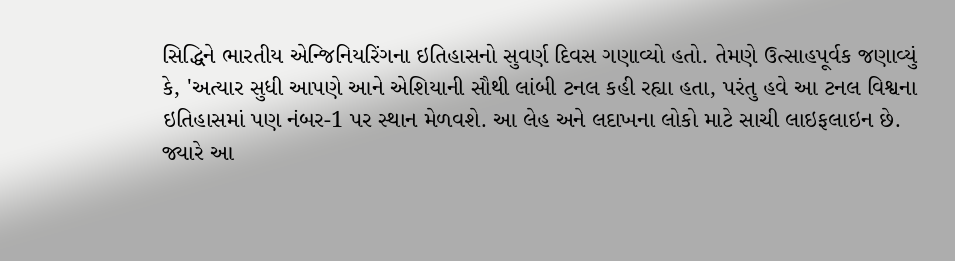સિદ્ધિને ભારતીય એન્જિનિયરિંગના ઇતિહાસનો સુવર્ણ દિવસ ગણાવ્યો હતો. તેમણે ઉત્સાહપૂર્વક જણાવ્યું કે, 'અત્યાર સુધી આપણે આને એશિયાની સૌથી લાંબી ટનલ કહી રહ્યા હતા, પરંતુ હવે આ ટનલ વિશ્વના ઇતિહાસમાં પણ નંબર-1 પર સ્થાન મેળવશે. આ લેહ અને લદાખના લોકો માટે સાચી લાઇફલાઇન છે. જ્યારે આ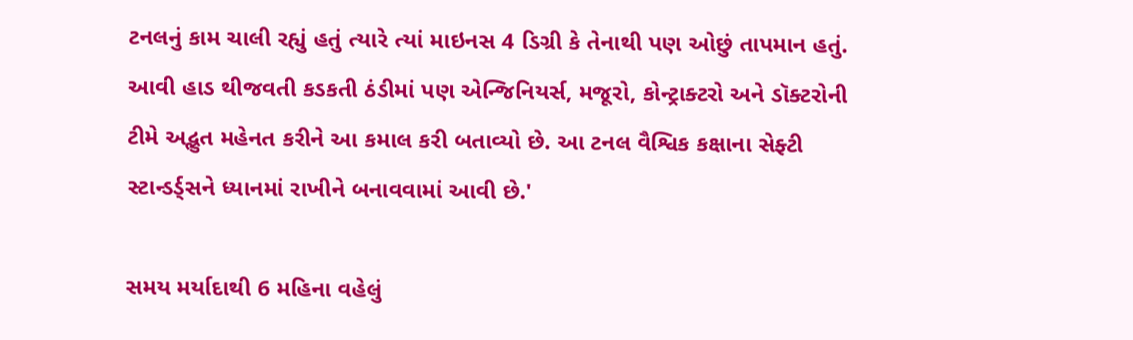ટનલનું કામ ચાલી રહ્યું હતું ત્યારે ત્યાં માઇનસ 4 ડિગ્રી કે તેનાથી પણ ઓછું તાપમાન હતું. આવી હાડ થીજવતી કડકતી ઠંડીમાં પણ એન્જિનિયર્સ, મજૂરો, કોન્ટ્રાક્ટરો અને ડૉક્ટરોની ટીમે અદ્ભુત મહેનત કરીને આ કમાલ કરી બતાવ્યો છે. આ ટનલ વૈશ્વિક કક્ષાના સેફ્ટી સ્ટાન્ડર્ડ્સને ધ્યાનમાં રાખીને બનાવવામાં આવી છે.'

સમય મર્યાદાથી 6 મહિના વહેલું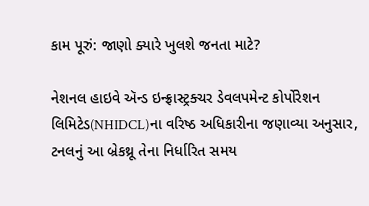કામ પૂરું: જાણો ક્યારે ખુલશે જનતા માટે?

નેશનલ હાઇવે ઍન્ડ ઇન્ફ્રાસ્ટ્રક્ચર ડેવલપમેન્ટ કોર્પોરેશન લિમિટેડ(NHIDCL)ના વરિષ્ઠ અધિકારીના જણાવ્યા અનુસાર, ટનલનું આ બ્રેકથ્રૂ તેના નિર્ધારિત સમય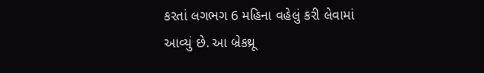કરતાં લગભગ 6 મહિના વહેલું કરી લેવામાં આવ્યું છે. આ બ્રેકથ્રૂ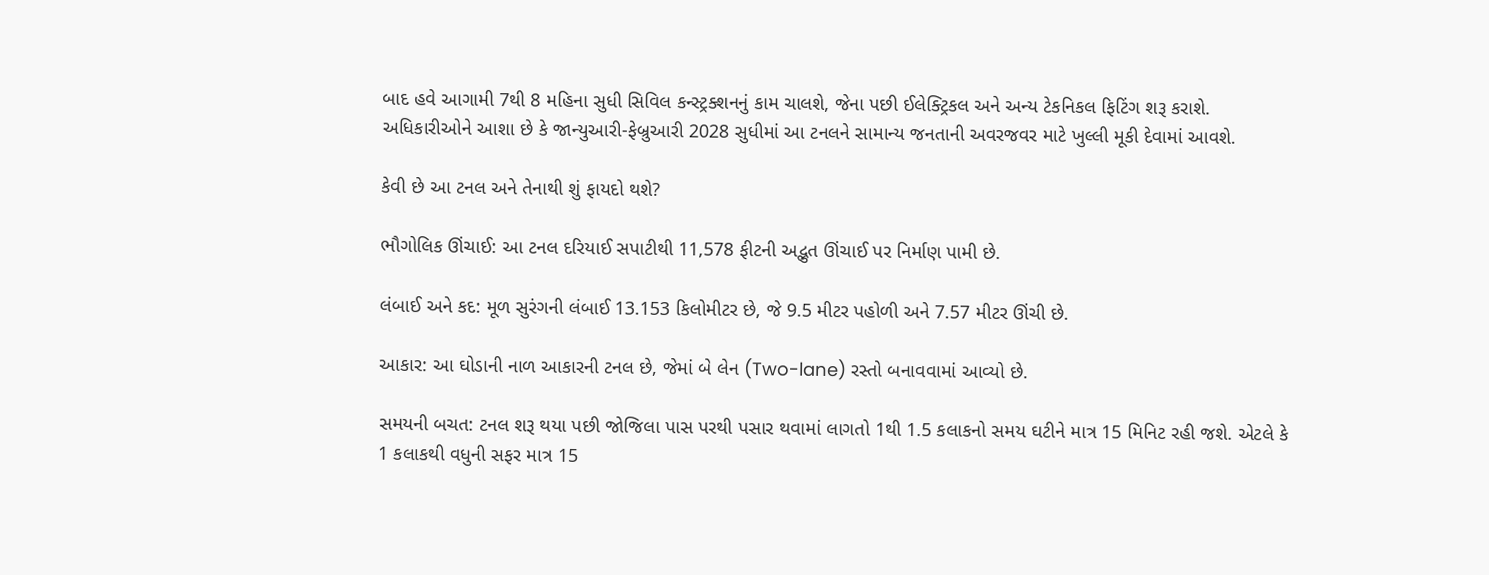બાદ હવે આગામી 7થી 8 મહિના સુધી સિવિલ કન્સ્ટ્રક્શનનું કામ ચાલશે, જેના પછી ઈલેક્ટ્રિકલ અને અન્ય ટેકનિકલ ફિટિંગ શરૂ કરાશે. અધિકારીઓને આશા છે કે જાન્યુઆરી-ફેબ્રુઆરી 2028 સુધીમાં આ ટનલને સામાન્ય જનતાની અવરજવર માટે ખુલ્લી મૂકી દેવામાં આવશે.

કેવી છે આ ટનલ અને તેનાથી શું ફાયદો થશે?

ભૌગોલિક ઊંચાઈ: આ ટનલ દરિયાઈ સપાટીથી 11,578 ફીટની અદ્ભુત ઊંચાઈ પર નિર્માણ પામી છે.

લંબાઈ અને કદ: મૂળ સુરંગની લંબાઈ 13.153 કિલોમીટર છે, જે 9.5 મીટર પહોળી અને 7.57 મીટર ઊંચી છે.

આકાર: આ ઘોડાની નાળ આકારની ટનલ છે, જેમાં બે લેન (Two-lane) રસ્તો બનાવવામાં આવ્યો છે.

સમયની બચત: ટનલ શરૂ થયા પછી જોજિલા પાસ પરથી પસાર થવામાં લાગતો 1થી 1.5 કલાકનો સમય ઘટીને માત્ર 15 મિનિટ રહી જશે. એટલે કે 1 કલાકથી વધુની સફર માત્ર 15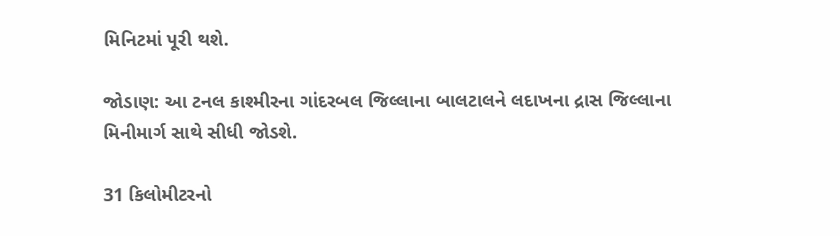મિનિટમાં પૂરી થશે.

જોડાણ: આ ટનલ કાશ્મીરના ગાંદરબલ જિલ્લાના બાલટાલને લદાખના દ્રાસ જિલ્લાના મિનીમાર્ગ સાથે સીધી જોડશે.

31 કિલોમીટરનો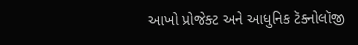આખો પ્રોજેક્ટ અને આધુનિક ટૅક્નોલૉજી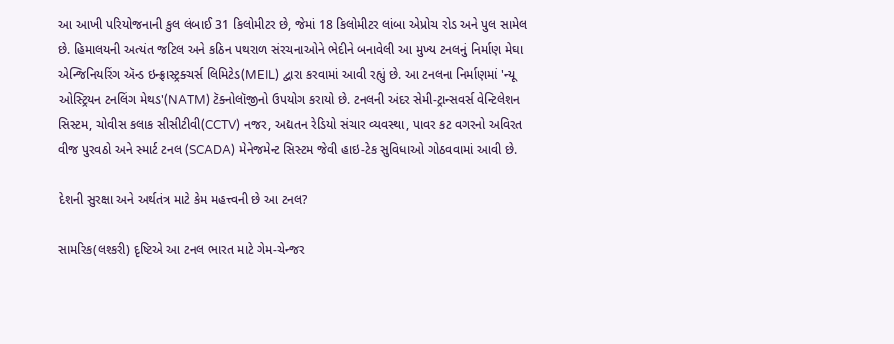આ આખી પરિયોજનાની કુલ લંબાઈ 31 કિલોમીટર છે, જેમાં 18 કિલોમીટર લાંબા એપ્રોચ રોડ અને પુલ સામેલ છે. હિમાલયની અત્યંત જટિલ અને કઠિન પથરાળ સંરચનાઓને ભેદીને બનાવેલી આ મુખ્ય ટનલનું નિર્માણ મેઘા એન્જિનિયરિંગ ઍન્ડ ઇન્ફ્રાસ્ટ્રક્ચર્સ લિમિટેડ(MEIL) દ્વારા કરવામાં આવી રહ્યું છે. આ ટનલના નિર્માણમાં 'ન્યૂ ઓસ્ટ્રિયન ટનલિંગ મેથડ'(NATM) ટૅક્નોલૉજીનો ઉપયોગ કરાયો છે. ટનલની અંદર સેમી-ટ્રાન્સવર્સ વેન્ટિલેશન સિસ્ટમ, ચોવીસ કલાક સીસીટીવી(CCTV) નજર, અદ્યતન રેડિયો સંચાર વ્યવસ્થા, પાવર કટ વગરનો અવિરત વીજ પુરવઠો અને સ્માર્ટ ટનલ (SCADA) મેનેજમેન્ટ સિસ્ટમ જેવી હાઇ-ટેક સુવિધાઓ ગોઠવવામાં આવી છે.

દેશની સુરક્ષા અને અર્થતંત્ર માટે કેમ મહત્ત્વની છે આ ટનલ?

સામરિક(લશ્કરી) દૃષ્ટિએ આ ટનલ ભારત માટે ગેમ-ચેન્જર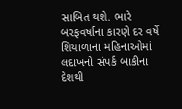સાબિત થશે. ભારે બરફવર્ષાના કારણે દર વર્ષે શિયાળાના મહિનાઓમાં લદાખનો સંપર્ક બાકીના દેશથી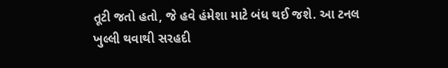તૂટી જતો હતો, જે હવે હંમેશા માટે બંધ થઈ જશે. આ ટનલ ખુલ્લી થવાથી સરહદી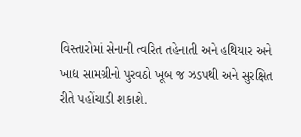વિસ્તારોમાં સેનાની ત્વરિત તહેનાતી અને હથિયાર અને ખાદ્ય સામગ્રીનો પુરવઠો ખૂબ જ ઝડપથી અને સુરક્ષિત રીતે પહોંચાડી શકાશે.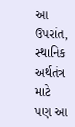આ ઉપરાંત, સ્થાનિક અર્થતંત્ર માટે પણ આ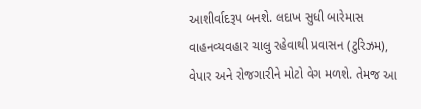આશીર્વાદરૂપ બનશે. લદાખ સુધી બારેમાસ વાહનવ્યવહાર ચાલુ રહેવાથી પ્રવાસન (ટુરિઝમ), વેપાર અને રોજગારીને મોટો વેગ મળશે. તેમજ આ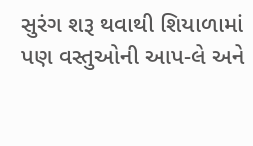સુરંગ શરૂ થવાથી શિયાળામાં પણ વસ્તુઓની આપ-લે અને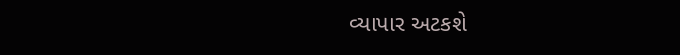વ્યાપાર અટકશે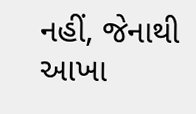નહીં, જેનાથી આખા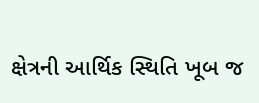ક્ષેત્રની આર્થિક સ્થિતિ ખૂબ જ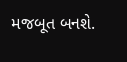મજબૂત બનશે.